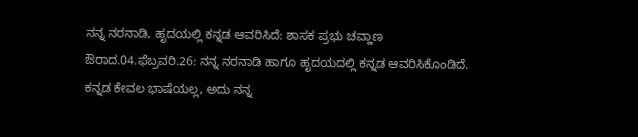ನನ್ನ ನರನಾಡಿ, ಹೃದಯಲ್ಲಿ ಕನ್ನಡ ಆವರಿಸಿದೆ: ಶಾಸಕ ಪ್ರಭು ಚವ್ಹಾಣ
ಔರಾದ.04.ಫೆಬ್ರವರಿ.26: ನನ್ನ ನರನಾಡಿ ಹಾಗೂ ಹೃದಯದಲ್ಲಿ ಕನ್ನಡ ಆವರಿಸಿಕೊಂಡಿದೆ. ಕನ್ನಡ ಕೇವಲ ಭಾಷೆಯಲ್ಲ, ಅದು ನನ್ನ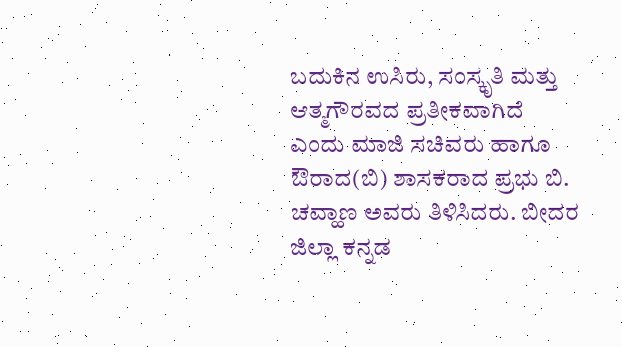ಬದುಕಿನ ಉಸಿರು, ಸಂಸ್ಕೃತಿ ಮತ್ತು ಆತ್ಮಗೌರವದ ಪ್ರತೀಕವಾಗಿದೆ ಎಂದು ಮಾಜಿ ಸಚಿವರು ಹಾಗೂ ಔರಾದ(ಬಿ) ಶಾಸಕರಾದ ಪ್ರಭು ಬಿ. ಚವ್ಹಾಣ ಅವರು ತಿಳಿಸಿದರು. ಬೀದರ ಜಿಲ್ಲಾ ಕನ್ನಡ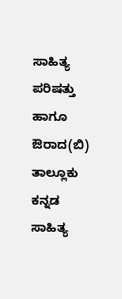ಸಾಹಿತ್ಯ ಪರಿಷತ್ತು ಹಾಗೂ ಔರಾದ(ಬಿ) ತಾಲ್ಲೂಕು ಕನ್ನಡ ಸಾಹಿತ್ಯ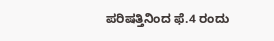ಪರಿಷತ್ತಿನಿಂದ ಫೆ.4 ರಂದು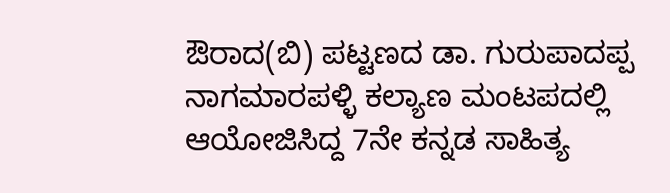ಔರಾದ(ಬಿ) ಪಟ್ಟಣದ ಡಾ. ಗುರುಪಾದಪ್ಪ ನಾಗಮಾರಪಳ್ಳಿ ಕಲ್ಯಾಣ ಮಂಟಪದಲ್ಲಿ ಆಯೋಜಿಸಿದ್ದ 7ನೇ ಕನ್ನಡ ಸಾಹಿತ್ಯ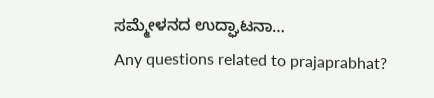ಸಮ್ಮೇಳನದ ಉದ್ಘಾಟನಾ…
Any questions related to prajaprabhat?